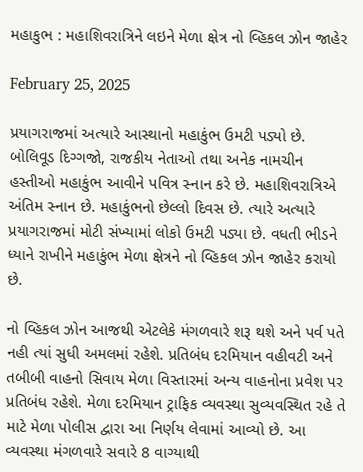મહાકુભ : મહાશિવરાત્રિને લઇને મેળા ક્ષેત્ર નો વ્હિકલ ઝોન જાહેર

February 25, 2025

પ્રયાગરાજમાં અત્યારે આસ્થાનો મહાકુંભ ઉમટી પડ્યો છે. બોલિવૂડ દિગ્ગજો, રાજકીય નેતાઓ તથા અનેક નામચીન હસ્તીઓ મહાકુંભ આવીને પવિત્ર સ્નાન કરે છે. મહાશિવરાત્રિએ અંતિમ સ્નાન છે. મહાકુંભનો છેલ્લો દિવસ છે. ત્યારે અત્યારે પ્રયાગરાજમાં મોટી સંખ્યામાં લોકો ઉમટી પડ્યા છે. વધતી ભીડને ધ્યાને રાખીને મહાકુંભ મેળા ક્ષેત્રને નો વ્હિકલ ઝોન જાહેર કરાયો છે.

નો વ્હિકલ ઝોન આજથી એટલેકે મંગળવારે શરૂ થશે અને પર્વ પતે નહી ત્યાં સુધી અમલમાં રહેશે. પ્રતિબંધ દરમિયાન વહીવટી અને તબીબી વાહનો સિવાય મેળા વિસ્તારમાં અન્ય વાહનોના પ્રવેશ પર પ્રતિબંધ રહેશે. મેળા દરમિયાન ટ્રાફિક વ્યવસ્થા સુવ્યવસ્થિત રહે તે માટે મેળા પોલીસ દ્વારા આ નિર્ણય લેવામાં આવ્યો છે. આ વ્યવસ્થા મંગળવારે સવારે 8 વાગ્યાથી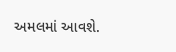અમલમાં આવશે.